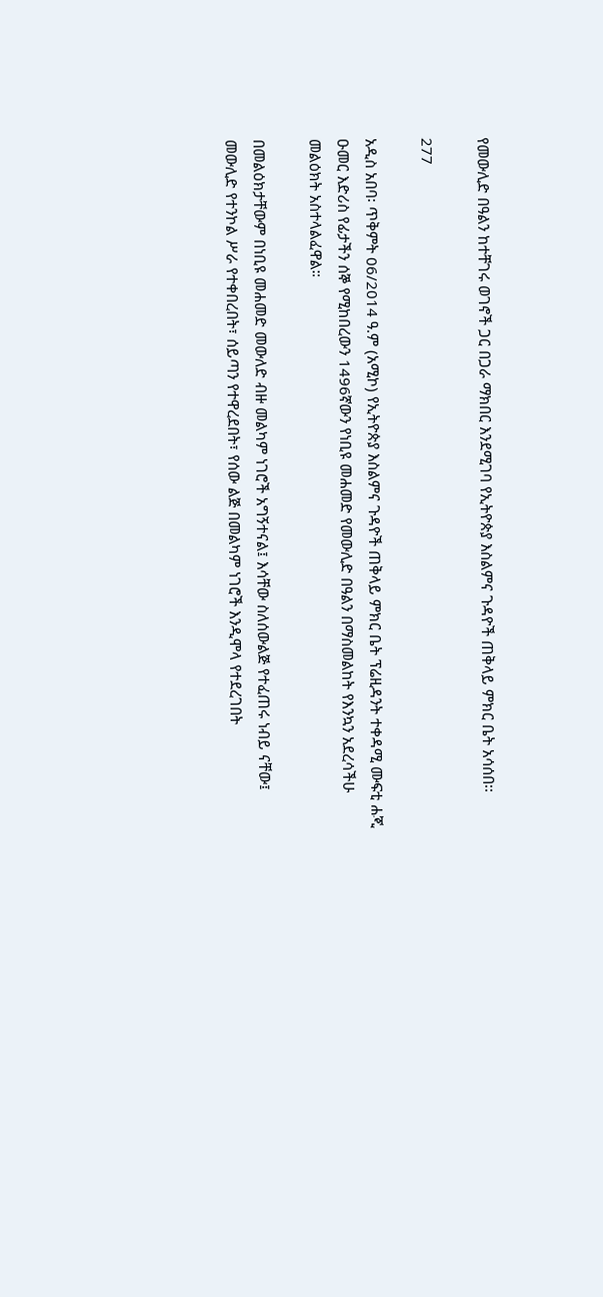የመውሊድ በዓልን ከተቸገሩ ወገኖች ጋር በጋራ ማክበር እንደሚገባ የኢትዮጵያ እስልምና ጉዳዮች ጠቅላይ ምክር ቤት አሳሰበ፡፡

277

አዲስ አበባ፡ ጥቅምት 06/2014 ዓ.ም (አሚኮ) የኢትዮጵያ እስልምና ጉዳዮች ጠቅላይ ምክር ቤት ፕሬዚዳንት ተቀዳሚ ሙፍቲ ሐጂ ዑመር እድሪስ የፊታችን ሰኞ የሚከበረውን 1496ኛውን የነቢዩ መሐመድ የመውሊድ በዓልን በማስመልከት የእንኳን አደረሳችሁ መልዕክት አስተላልፈዋል።

በመልዕክታቸውም በነቢዩ መሐመድ መውለድ ብዙ መልካም ነገሮች አግኝተናል፤ እሳቸው ስለሰውልጅ የተፈጠሩ ነብይ ናቸው፤ መውሊድ የተንኮል ሥራ የተቀበረበት፣ ሰይጣን የተዋረደበት፣ የሰው ልጅ በመልካም ነገሮች እንዲሞላ የተደረገበት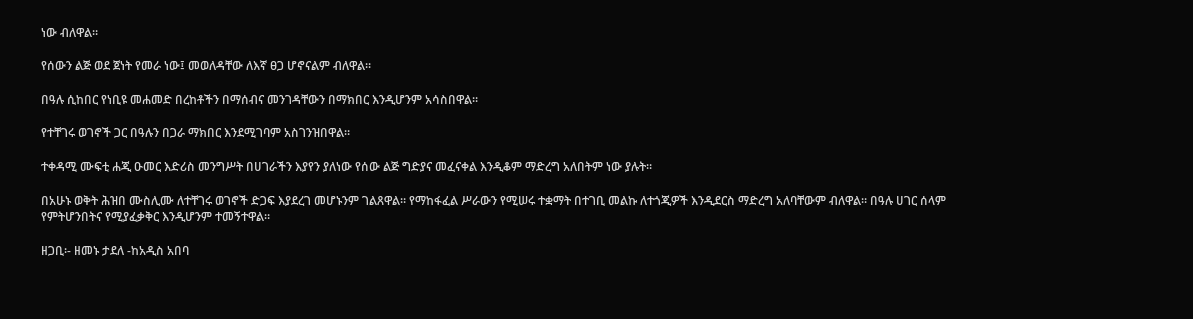ነው ብለዋል።

የሰውን ልጅ ወደ ጀነት የመራ ነው፤ መወለዳቸው ለእኛ ፀጋ ሆኖናልም ብለዋል።

በዓሉ ሲከበር የነቢዩ መሐመድ በረከቶችን በማሰብና መንገዳቸውን በማክበር እንዲሆንም አሳስበዋል።

የተቸገሩ ወገኖች ጋር በዓሉን በጋራ ማክበር እንደሚገባም አስገንዝበዋል።

ተቀዳሚ ሙፍቲ ሐጂ ዑመር እድሪስ መንግሥት በሀገራችን እያየን ያለነው የሰው ልጅ ግድያና መፈናቀል እንዲቆም ማድረግ አለበትም ነው ያሉት።

በአሁኑ ወቅት ሕዝበ ሙስሊሙ ለተቸገሩ ወገኖች ድጋፍ እያደረገ መሆኑንም ገልጸዋል። የማከፋፈል ሥራውን የሚሠሩ ተቋማት በተገቢ መልኩ ለተጎጂዎች እንዲደርስ ማድረግ አለባቸውም ብለዋል። በዓሉ ሀገር ሰላም የምትሆንበትና የሚያፈቃቅር እንዲሆንም ተመኝተዋል።

ዘጋቢ፡- ዘመኑ ታደለ -ከአዲስ አበባ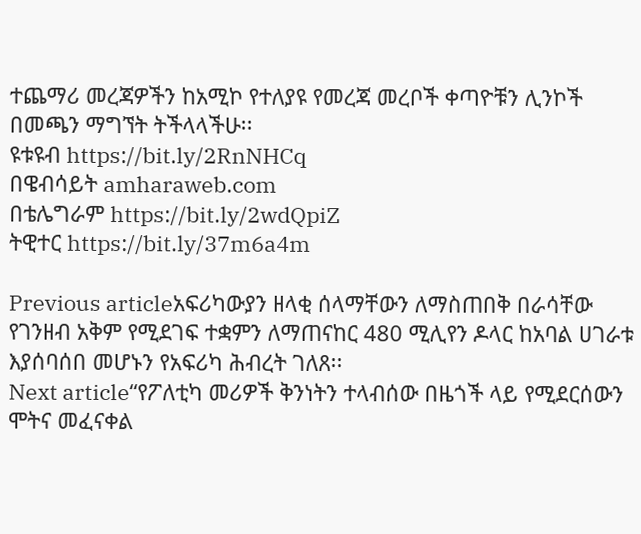ተጨማሪ መረጃዎችን ከአሚኮ የተለያዩ የመረጃ መረቦች ቀጣዮቹን ሊንኮች በመጫን ማግኘት ትችላላችሁ፡፡
ዩቱዩብ https://bit.ly/2RnNHCq
በዌብሳይት amharaweb.com
በቴሌግራም https://bit.ly/2wdQpiZ
ትዊተር https://bit.ly/37m6a4m

Previous articleአፍሪካውያን ዘላቂ ሰላማቸውን ለማስጠበቅ በራሳቸው የገንዘብ አቅም የሚደገፍ ተቋምን ለማጠናከር 480 ሚሊየን ዶላር ከአባል ሀገራቱ እያሰባሰበ መሆኑን የአፍሪካ ሕብረት ገለጸ፡፡
Next article“የፖለቲካ መሪዎች ቅንነትን ተላብሰው በዜጎች ላይ የሚደርሰውን ሞትና መፈናቀል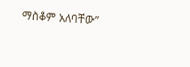ማስቆም አለባቸው”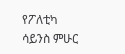የፖለቲካ ሳይንስ ምሁር